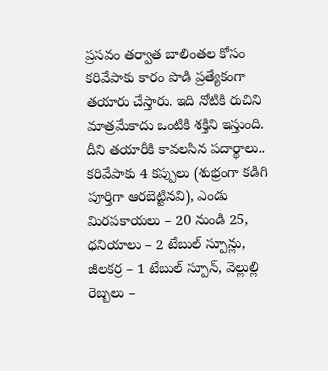ప్రసవం తర్వాత బాలింతల కోసం కరివేపాకు కారం పొడి ప్రత్యేకంగా తయారు చేస్తారు. ఇది నోటికి రుచిని మాత్రమేకాదు ఒంటికి శక్తిని ఇస్తుంది. దీని తయారీకి కావలసిన పదార్థాలు.. కరివేపాకు 4 కప్పులు (శుభ్రంగా కడిగి పూర్తిగా ఆరబెట్టినవి), ఎండు మిరపకాయలు – 20 నుండి 25, ధనియాలు – 2 టేబుల్ స్పూన్లు, జీలకర్ర – 1 టేబుల్ స్పూన్, వెల్లుల్లి రెబ్బలు –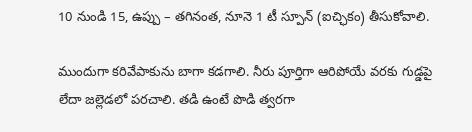10 నుండి 15, ఉప్పు – తగినంత, నూనె 1 టీ స్పూన్ (ఐచ్ఛికం) తీసుకోవాలి.

ముందుగా కరివేపాకును బాగా కడగాలి. నీరు పూర్తిగా ఆరిపోయే వరకు గుడ్డపై లేదా జల్లెడలో పరచాలి. తడి ఉంటే పొడి త్వరగా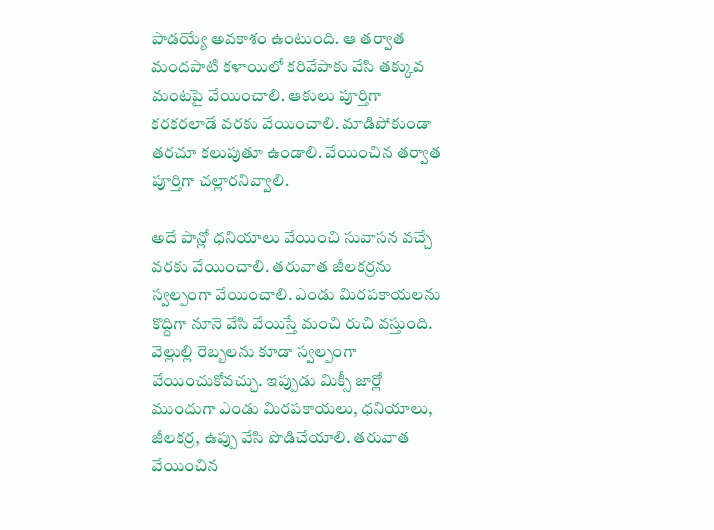పాడయ్యే అవకాశం ఉంటుంది. ఆ తర్వాత మందపాటి కళాయిలో కరివేపాకు వేసి తక్కువ మంటపై వేయించాలి. ఆకులు పూర్తిగా కరకరలాడే వరకు వేయించాలి. మాడిపోకుండా తరచూ కలుపుతూ ఉండాలి. వేయించిన తర్వాత పూర్తిగా చల్లారనివ్వాలి.

అదే పాన్లో ధనియాలు వేయించి సువాసన వచ్చే వరకు వేయించాలి. తరువాత జీలకర్రను స్వల్పంగా వేయించాలి. ఎండు మిరపకాయలను కొద్దిగా నూనె వేసి వేయిస్తే మంచి రుచి వస్తుంది. వెల్లుల్లి రెబ్బలను కూడా స్వల్పంగా వేయించుకోవచ్చు. ఇప్పుడు మిక్సీ జార్లో ముందుగా ఎండు మిరపకాయలు, ధనియాలు, జీలకర్ర, ఉప్పు వేసి పొడిచేయాలి. తరువాత వేయించిన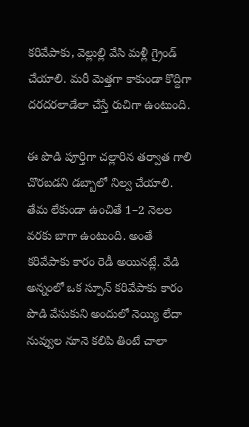కరివేపాకు, వెల్లుల్లి వేసి మళ్లీ గ్రైండ్ చేయాలి. మరీ మెత్తగా కాకుండా కొద్దిగా దరదరలాడేలా చేస్తే రుచిగా ఉంటుంది.

ఈ పొడి పూర్తిగా చల్లారిన తర్వాత గాలి చొరబడని డబ్బాలో నిల్వ చేయాలి. తేమ లేకుండా ఉంచితే 1–2 నెలల వరకు బాగా ఉంటుంది. అంతే కరివేపాకు కారం రెడీ అయినట్లే. వేడి అన్నంలో ఒక స్పూన్ కరివేపాకు కారం పొడి వేసుకుని అందులో నెయ్యి లేదా నువ్వుల నూనె కలిపి తింటే చాలా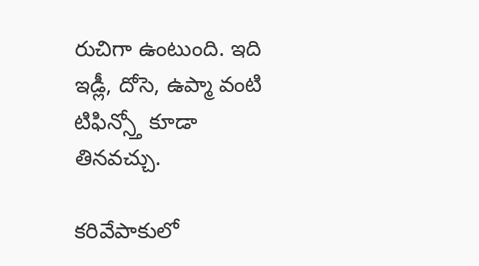రుచిగా ఉంటుంది. ఇది ఇడ్లీ, దోసె, ఉప్మా వంటి టిఫిన్స్తో కూడా తినవచ్చు.

కరివేపాకులో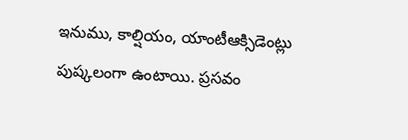ఇనుము, కాల్షియం, యాంటీఆక్సిడెంట్లు పుష్కలంగా ఉంటాయి. ప్రసవం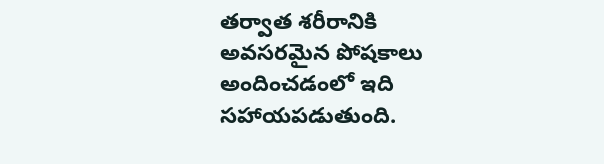తర్వాత శరీరానికి అవసరమైన పోషకాలు అందించడంలో ఇది సహాయపడుతుంది.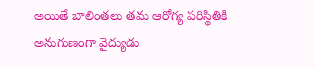అయితే బాలింతలు తమ ఆరోగ్య పరిస్థితికి అనుగుణంగా వైద్యుడు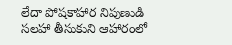లేదా పోషకాహార నిపుణుడి సలహా తీసుకుని ఆహారంలో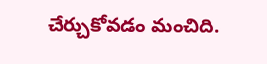చేర్చుకోవడం మంచిది.